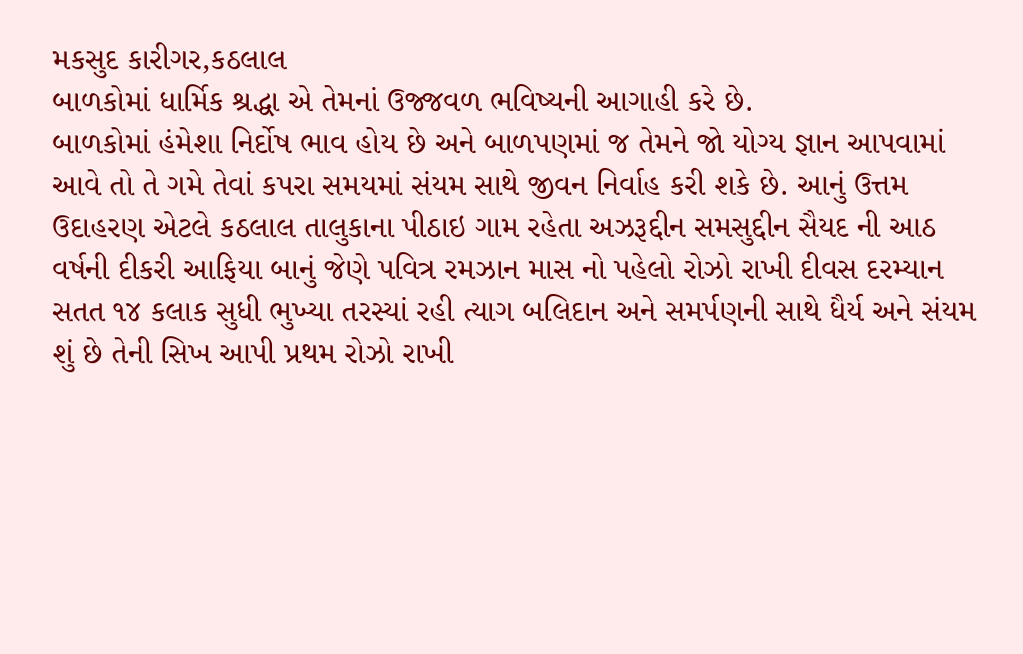મકસુદ કારીગર,કઠલાલ
બાળકોમાં ધાર્મિક શ્રદ્ધા એ તેમનાં ઉજ્જવળ ભવિષ્યની આગાહી કરે છે.
બાળકોમાં હંમેશા નિર્દોષ ભાવ હોય છે અને બાળપણમાં જ તેમને જો યોગ્ય જ્ઞાન આપવામાં આવે તો તે ગમે તેવાં કપરા સમયમાં સંયમ સાથે જીવન નિર્વાહ કરી શકે છે. આનું ઉત્તમ ઉદાહરણ એટલે કઠલાલ તાલુકાના પીઠાઇ ગામ રહેતા અઝરૂદ્દીન સમસુદ્દીન સૈયદ ની આઠ વર્ષની દીકરી આફિયા બાનું જેણે પવિત્ર રમઝાન માસ નો પહેલો રોઝો રાખી દીવસ દરમ્યાન સતત ૧૪ કલાક સુધી ભુખ્યા તરસ્યાં રહી ત્યાગ બલિદાન અને સમર્પણની સાથે ધૈર્ય અને સંયમ શું છે તેની સિખ આપી પ્રથમ રોઝો રાખી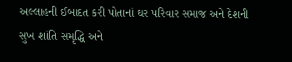અલ્લાહની ઈબાદત કરી પોતાનાં ઘર પરિવાર સમાજ અને દેશની સુખ શાંતિ સમૃદ્ધિ અને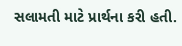સલામતી માટે પ્રાર્થના કરી હતી.